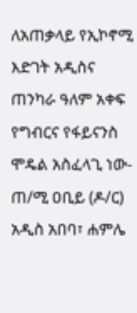ለአጠቃላይ የኢኮኖሚ እድገት አዲስና ጠንካራ ዓለም አቀፍ የግብርና የፋይናንስ ሞዴል አስፈላጊ ነው- ጠ/ሚ ዐቢይ (ዶ/ር)
አዲስ አበባ፣ ሐምሌ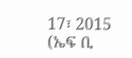17፣ 2015 (ኤፍ ቢ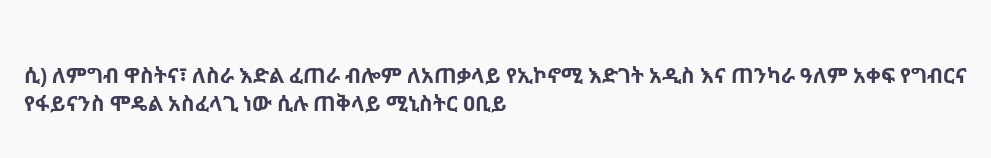ሲ) ለምግብ ዋስትና፣ ለስራ እድል ፈጠራ ብሎም ለአጠቃላይ የኢኮኖሚ እድገት አዲስ እና ጠንካራ ዓለም አቀፍ የግብርና የፋይናንስ ሞዴል አስፈላጊ ነው ሲሉ ጠቅላይ ሚኒስትር ዐቢይ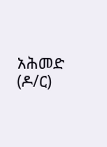አሕመድ (ዶ/ር)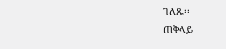ገለጹ፡፡
ጠቅላይ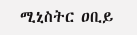ሚኒስትር ዐቢይ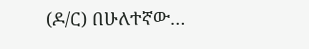(ዶ/ር) በሁለተኛው…